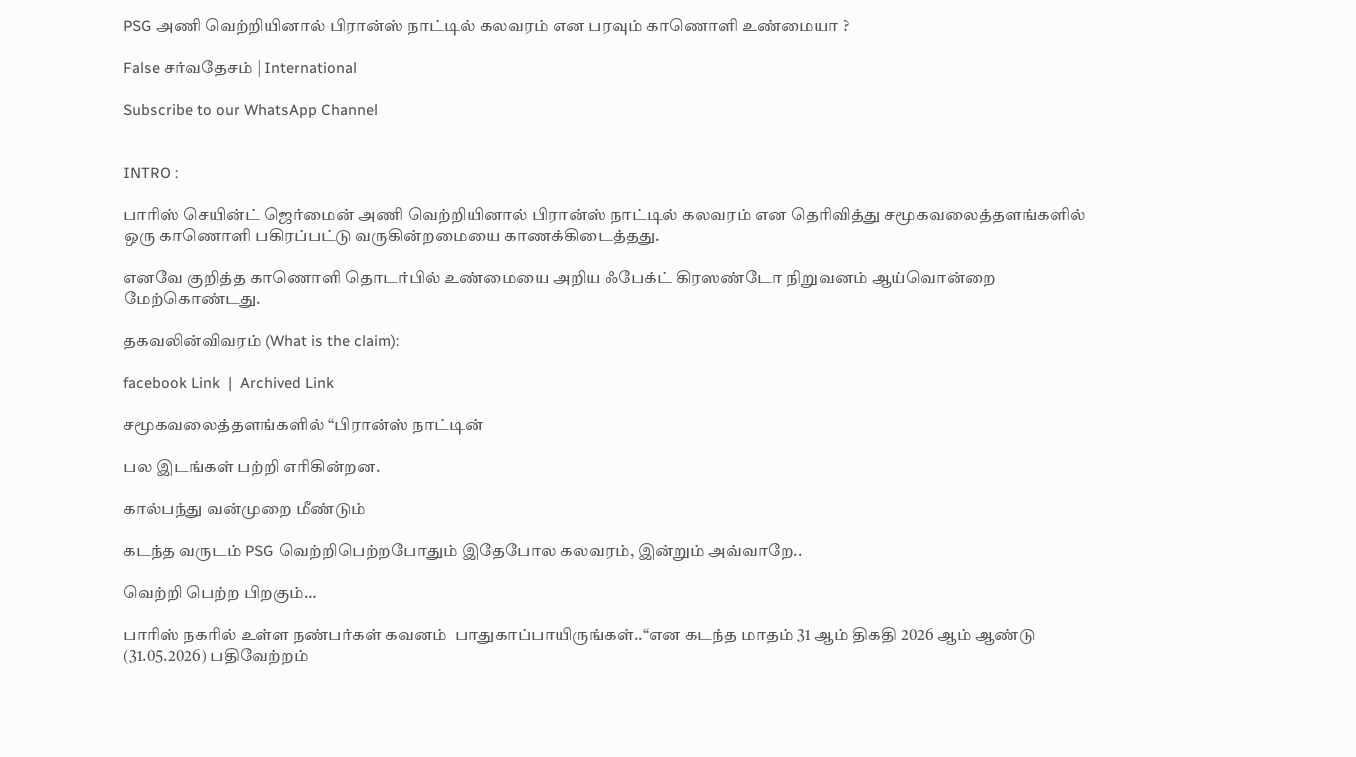PSG அணி வெற்றியினால் பிரான்ஸ் நாட்டில் கலவரம் என பரவும் காணொளி உண்மையா ?

False சர்வதேசம் | International

Subscribe to our WhatsApp Channel


INTRO :

பாரிஸ் செயின்ட் ஜெர்மைன் அணி வெற்றியினால் பிரான்ஸ் நாட்டில் கலவரம் என தெரிவித்து சமூகவலைத்தளங்களில் ஒரு காணொளி பகிரப்பட்டு வருகின்றமையை காணக்கிடைத்தது.

எனவே குறித்த காணொளி தொடர்பில் உண்மையை அறிய ஃபேக்ட் கிரஸண்டோ நிறுவனம் ஆய்வொன்றை மேற்கொண்டது.

தகவலின்விவரம் (What is the claim):

facebook Link  |  Archived Link

சமூகவலைத்தளங்களில் “பிரான்ஸ் நாட்டின்

பல இடங்கள் பற்றி எரிகின்றன.

கால்பந்து வன்முறை மீண்டும்

கடந்த வருடம் PSG வெற்றிபெற்றபோதும் இதேபோல கலவரம், இன்றும் அவ்வாறே..

வெற்றி பெற்ற பிறகும்…

பாரிஸ் நகரில் உள்ள நண்பர்கள் கவனம்  பாதுகாப்பாயிருங்கள்..“என கடந்த மாதம் 31 ஆம் திகதி 2026 ஆம் ஆண்டு  (31.05.2026) பதிவேற்றம்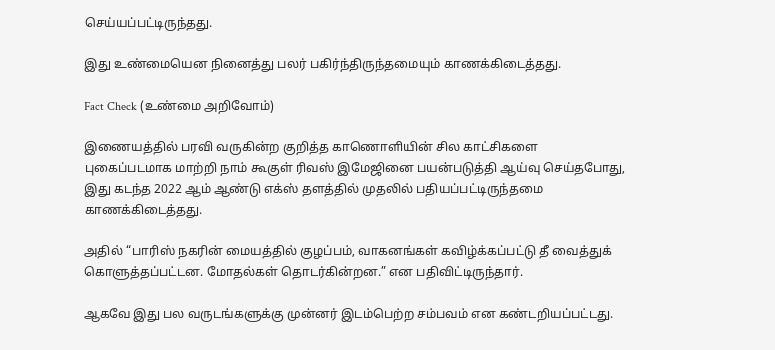செய்யப்பட்டிருந்தது.

இது உண்மையென நினைத்து பலர் பகிர்ந்திருந்தமையும் காணக்கிடைத்தது.

Fact Check (உண்மை அறிவோம்)

இணையத்தில் பரவி வருகின்ற குறித்த காணொளியின் சில காட்சிகளை புகைப்படமாக மாற்றி நாம் கூகுள் ரிவஸ் இமேஜினை பயன்படுத்தி ஆய்வு செய்தபோது, இது கடந்த 2022 ஆம் ஆண்டு எக்ஸ் தளத்தில் முதலில் பதியப்பட்டிருந்தமை காணக்கிடைத்தது.

அதில் “பாரிஸ் நகரின் மையத்தில் குழப்பம், வாகனங்கள் கவிழ்க்கப்பட்டு தீ வைத்துக் கொளுத்தப்பட்டன. மோதல்கள் தொடர்கின்றன.” என பதிவிட்டிருந்தார்.

ஆகவே இது பல வருடங்களுக்கு முன்னர் இடம்பெற்ற சம்பவம் என கண்டறியப்பட்டது.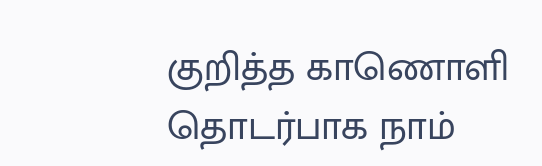குறித்த காணொளி தொடர்பாக நாம்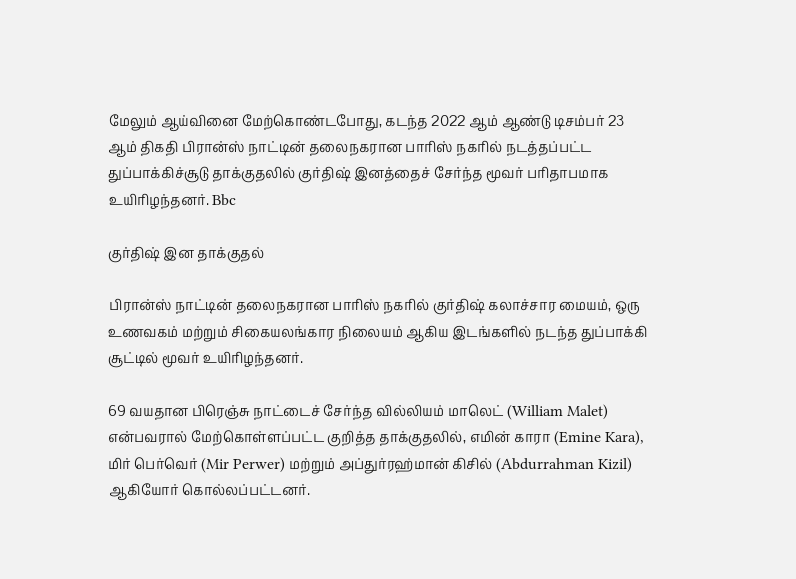மேலும் ஆய்வினை மேற்கொண்டபோது, கடந்த 2022 ஆம் ஆண்டு டிசம்பர் 23 ஆம் திகதி பிரான்ஸ் நாட்டின் தலைநகரான பாரிஸ் நகரில் நடத்தப்பட்ட துப்பாக்கிச்சூடு தாக்குதலில் குர்திஷ் இனத்தைச் சேர்ந்த மூவர் பரிதாபமாக உயிரிழந்தனர். Bbc

குர்திஷ் இன தாக்குதல்

பிரான்ஸ் நாட்டின் தலைநகரான பாரிஸ் நகரில் குர்திஷ் கலாச்சார மையம், ஒரு உணவகம் மற்றும் சிகையலங்கார நிலையம் ஆகிய இடங்களில் நடந்த துப்பாக்கி சூட்டில் மூவர் உயிரிழந்தனர்.

69 வயதான பிரெஞ்சு நாட்டைச் சேர்ந்த வில்லியம் மாலெட் (William Malet) என்பவரால் மேற்கொள்ளப்பட்ட குறித்த தாக்குதலில், எமின் காரா (Emine Kara), மிர் பெர்வெர் (Mir Perwer) மற்றும் அப்துர்ரஹ்மான் கிசில் (Abdurrahman Kizil) ஆகியோர் கொல்லப்பட்டனர்.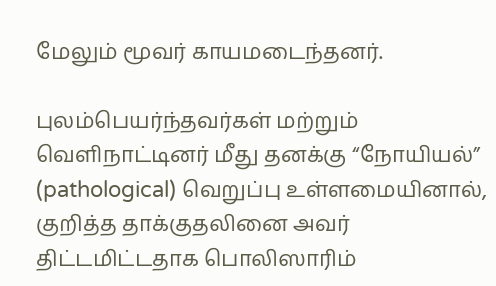மேலும் மூவர் காயமடைந்தனர்.

புலம்பெயர்ந்தவர்கள் மற்றும் வெளிநாட்டினர் மீது தனக்கு “நோயியல்” (pathological) வெறுப்பு உள்ளமையினால், குறித்த தாக்குதலினை அவர் திட்டமிட்டதாக பொலிஸாரிம்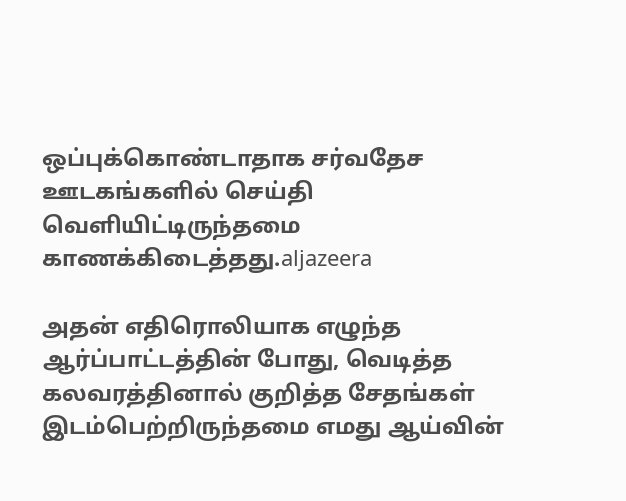ஒப்புக்கொண்டாதாக சர்வதேச ஊடகங்களில் செய்தி வெளியிட்டிருந்தமை காணக்கிடைத்தது.aljazeera

அதன் எதிரொலியாக எழுந்த ஆர்ப்பாட்டத்தின் போது, வெடித்த கலவரத்தினால் குறித்த சேதங்கள் இடம்பெற்றிருந்தமை எமது ஆய்வின்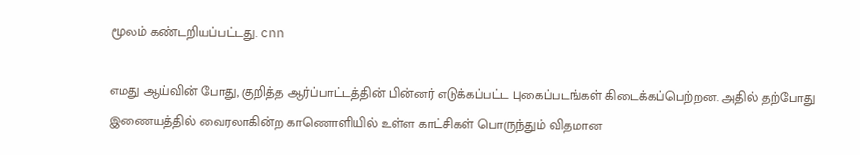மூலம் கண்டறியப்பட்டது. cnn

எமது ஆய்வின் போது, குறித்த ஆர்ப்பாட்டத்தின் பின்னர் எடுக்கப்பட்ட புகைப்படங்கள் கிடைக்கப்பெற்றன. அதில் தற்போது இணையத்தில் வைரலாகின்ற காணொளியில் உள்ள காட்சிகள் பொருந்தும் விதமான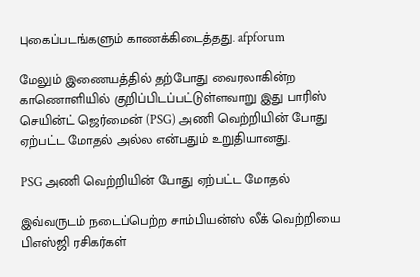புகைப்படங்களும் காணக்கிடைத்தது. afpforum

மேலும் இணையத்தில் தற்போது வைரலாகின்ற காணொளியில் குறிப்பிடப்பட்டுள்ளவாறு இது பாரிஸ் செயின்ட் ஜெர்மைன் (PSG) அணி வெற்றியின் போது ஏற்பட்ட மோதல் அல்ல என்பதும் உறுதியானது.

PSG அணி வெற்றியின் போது ஏற்பட்ட மோதல்

இவ்வருடம் நடைப்பெற்ற சாம்பியன்ஸ் லீக் வெற்றியை பிஎஸ்ஜி ரசிகர்கள்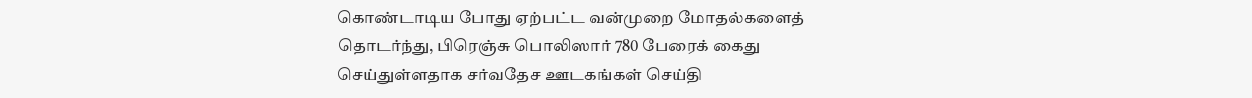கொண்டாடிய போது ஏற்பட்ட வன்முறை மோதல்களைத் தொடர்ந்து, பிரெஞ்சு பொலிஸார் 780 பேரைக் கைது செய்துள்ளதாக சர்வதேச ஊடகங்கள் செய்தி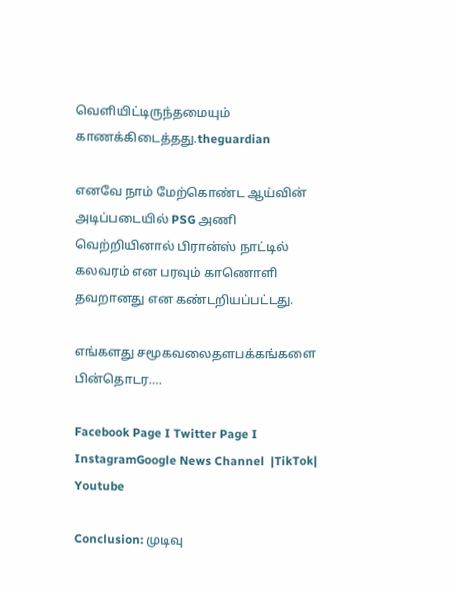வெளியிட்டிருந்தமையும் காணக்கிடைத்தது.theguardian

எனவே நாம் மேற்கொண்ட ஆய்வின் அடிப்படையில் PSG அணி வெற்றியினால் பிரான்ஸ் நாட்டில் கலவரம் என பரவும் காணொளி தவறானது என கண்டறியப்பட்டது.

எங்களது சமூகவலைதளபக்கங்களை பின்தொடர….

Facebook Page I Twitter Page I InstagramGoogle News Channel  |TikTok| Youtube

Conclusion: முடிவு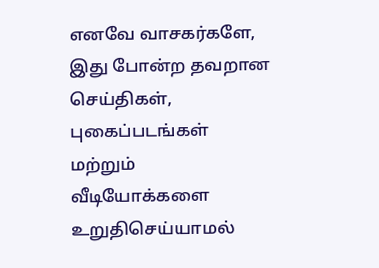எனவே வாசகர்களே, இது போன்ற தவறான செய்திகள், புகைப்படங்கள் மற்றும் வீடியோக்களை உறுதிசெய்யாமல்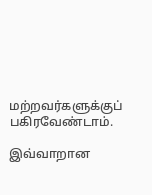மற்றவர்களுக்குப் பகிரவேண்டாம்.

இவ்வாறான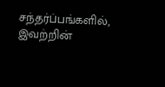சந்தர்ப்பங்களில், இவற்றின்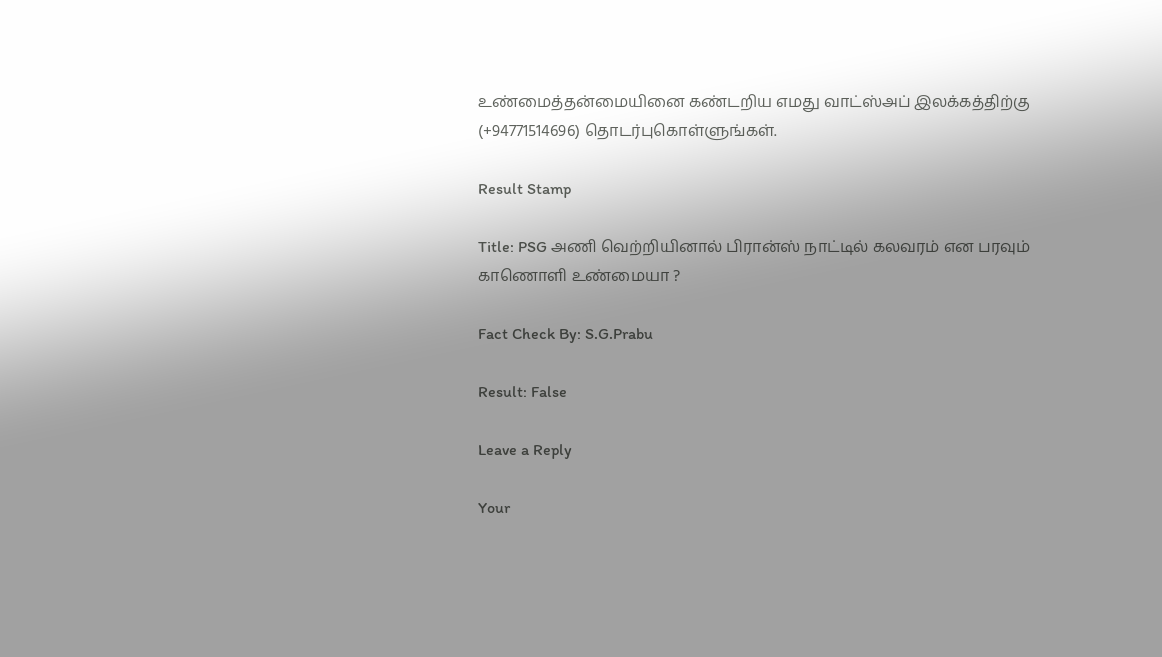உண்மைத்தன்மையினை கண்டறிய எமது வாட்ஸ்அப் இலக்கத்திற்கு (+94771514696) தொடர்புகொள்ளுங்கள்.

Result Stamp

Title: PSG அணி வெற்றியினால் பிரான்ஸ் நாட்டில் கலவரம் என பரவும் காணொளி உண்மையா ?

Fact Check By: S.G.Prabu

Result: False

Leave a Reply

Your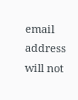email address will not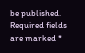be published. Required fields are marked *